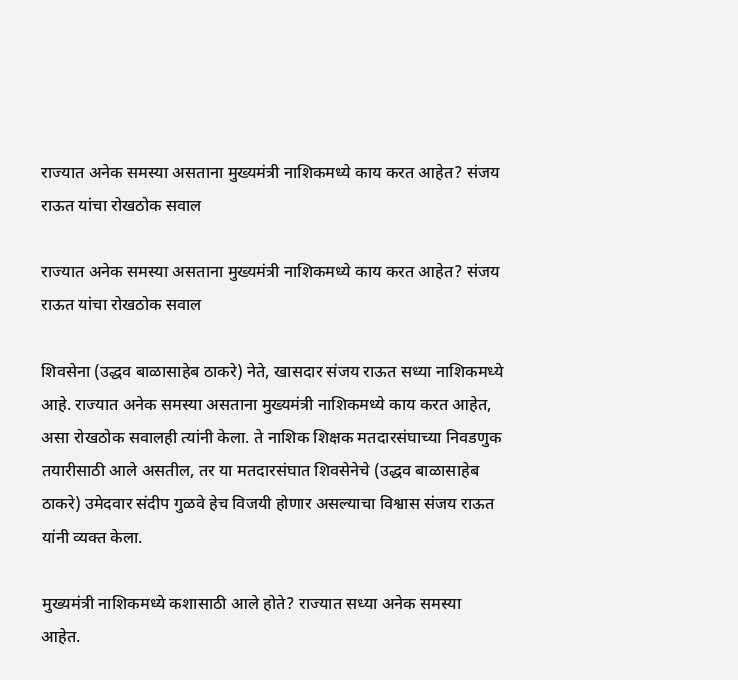राज्यात अनेक समस्या असताना मुख्यमंत्री नाशिकमध्ये काय करत आहेत? संजय राऊत यांचा रोखठोक सवाल

राज्यात अनेक समस्या असताना मुख्यमंत्री नाशिकमध्ये काय करत आहेत? संजय राऊत यांचा रोखठोक सवाल

शिवसेना (उद्धव बाळासाहेब ठाकरे) नेते, खासदार संजय राऊत सध्या नाशिकमध्ये आहे. राज्यात अनेक समस्या असताना मुख्यमंत्री नाशिकमध्ये काय करत आहेत, असा रोखठोक सवालही त्यांनी केला. ते नाशिक शिक्षक मतदारसंघाच्या निवडणुक तयारीसाठी आले असतील, तर या मतदारसंघात शिवसेनेचे (उद्धव बाळासाहेब ठाकरे) उमेदवार संदीप गुळवे हेच विजयी होणार असल्याचा विश्वास संजय राऊत यांनी व्यक्त केला.

मुख्यमंत्री नाशिकमध्ये कशासाठी आले होते? राज्यात सध्या अनेक समस्या आहेत.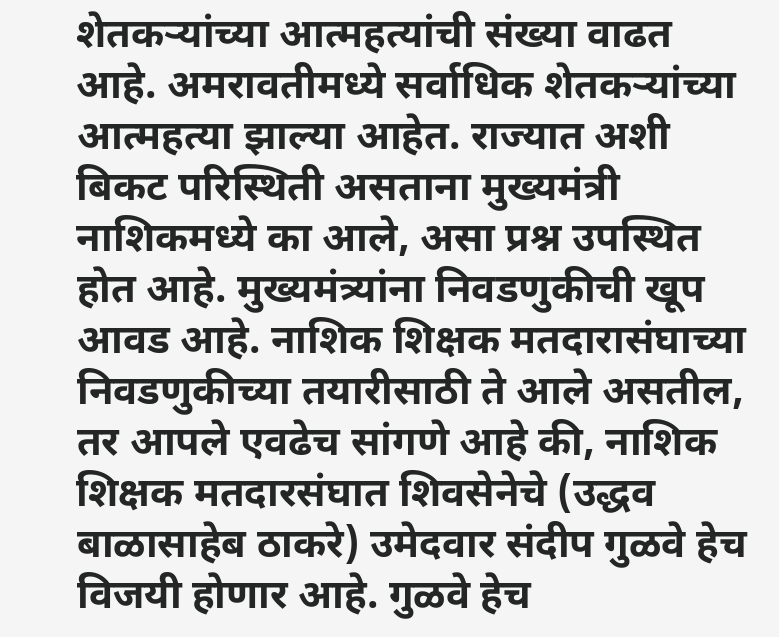शेतकऱ्यांच्या आत्महत्यांची संख्या वाढत आहे. अमरावतीमध्ये सर्वाधिक शेतकऱ्यांच्या आत्महत्या झाल्या आहेत. राज्यात अशी बिकट परिस्थिती असताना मुख्यमंत्री नाशिकमध्ये का आले, असा प्रश्न उपस्थित होत आहे. मुख्यमंत्र्यांना निवडणुकीची खूप आवड आहे. नाशिक शिक्षक मतदारासंघाच्या निवडणुकीच्या तयारीसाठी ते आले असतील, तर आपले एवढेच सांगणे आहे की, नाशिक शिक्षक मतदारसंघात शिवसेनेचे (उद्धव बाळासाहेब ठाकरे) उमेदवार संदीप गुळवे हेच विजयी होणार आहे. गुळवे हेच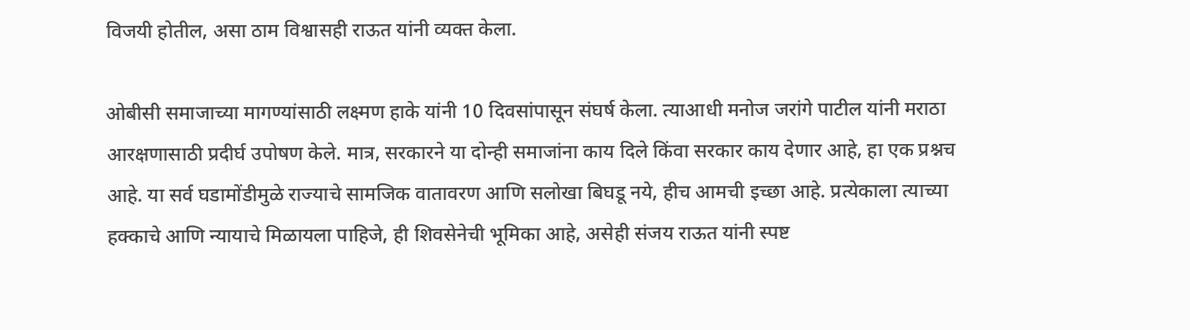विजयी होतील, असा ठाम विश्वासही राऊत यांनी व्यक्त केला.

ओबीसी समाजाच्या मागण्यांसाठी लक्ष्मण हाके यांनी 10 दिवसांपासून संघर्ष केला. त्याआधी मनोज जरांगे पाटील यांनी मराठा आरक्षणासाठी प्रदीर्घ उपोषण केले. मात्र, सरकारने या दोन्ही समाजांना काय दिले किंवा सरकार काय देणार आहे, हा एक प्रश्नच आहे. या सर्व घडामोंडीमुळे राज्याचे सामजिक वातावरण आणि सलोखा बिघडू नये, हीच आमची इच्छा आहे. प्रत्येकाला त्याच्या हक्काचे आणि न्यायाचे मिळायला पाहिजे, ही शिवसेनेची भूमिका आहे, असेही संजय राऊत यांनी स्पष्ट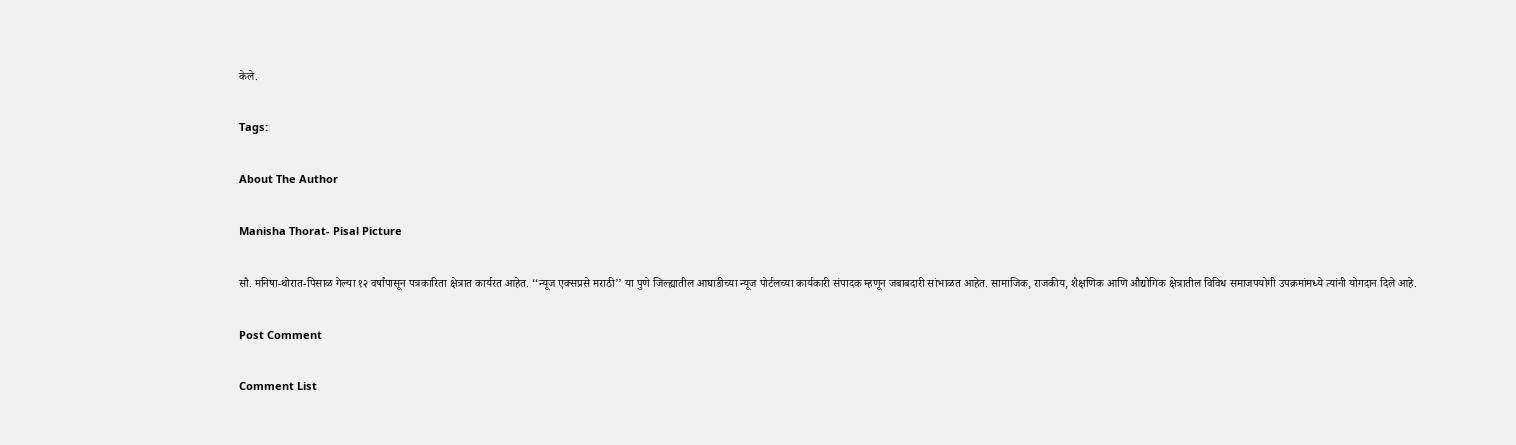केले.

Tags:

About The Author

Manisha Thorat- Pisal Picture

सौ. मनिषा-थोरात-पिसाळ गेल्या १२ वर्षांपासून पत्रकारिता क्षेत्रात कार्यरत आहेत. ‘‘न्यूज एक्सप्रसे मराठी’’ या पुणे जिल्ह्यातील आघाडीच्या न्यूज पोर्टलच्या कार्यकारी संपादक म्हणून जबाबदारी सांभाळत आहेत. सामाजिक, राजकीय, शैक्षणिक आणि औद्योगिक क्षेत्रातील विविध समाजपयोगी उपक्रमांमध्ये त्यांनी योगदान दिले आहे.

Post Comment

Comment List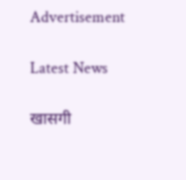Advertisement

Latest News

खासगी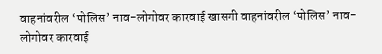वाहनांवरील ‘पोलिस’ नाव-लोगोवर कारवाई खासगी वाहनांवरील ‘पोलिस’ नाव-लोगोवर कारवाई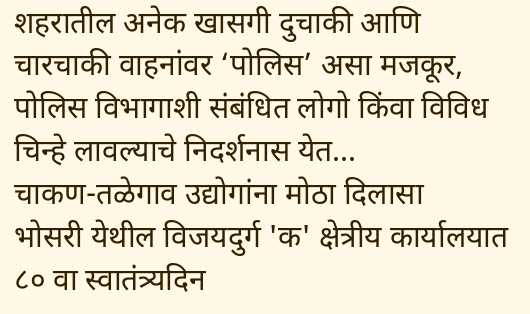शहरातील अनेक खासगी दुचाकी आणि चारचाकी वाहनांवर ‘पोलिस’ असा मजकूर, पोलिस विभागाशी संबंधित लोगो किंवा विविध चिन्हे लावल्याचे निदर्शनास येत...
चाकण-तळेगाव उद्योगांना मोठा दिलासा
भोसरी येथील विजयदुर्ग 'क' क्षेत्रीय कार्यालयात ८० वा स्वातंत्र्यदिन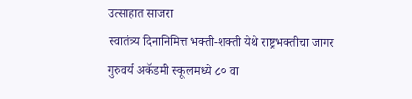उत्साहात साजरा
स्वातंत्र्य दिनानिमित्त भक्ती-शक्ती येथे राष्ट्रभक्तीचा जागर
गुरुवर्य अकॅडमी स्कूलमध्ये ८० वा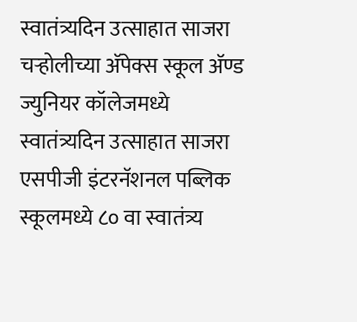स्वातंत्र्यदिन उत्साहात साजरा
चऱ्होलीच्या अ‍ॅपेक्स स्कूल अ‍ॅण्ड ज्युनियर कॉलेजमध्ये स्वातंत्र्यदिन उत्साहात साजरा
एसपीजी इंटरनॅशनल पब्लिक स्कूलमध्ये ८० वा स्वातंत्र्य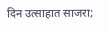दिन उत्साहात साजरा;